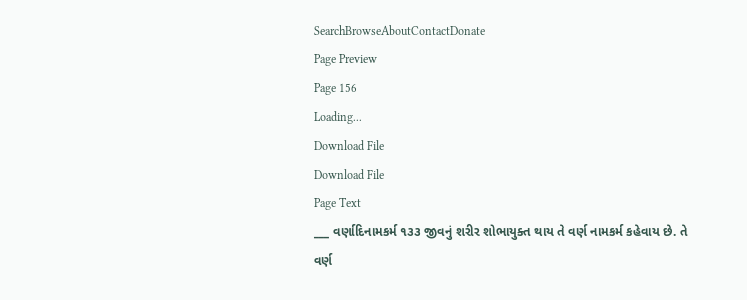SearchBrowseAboutContactDonate
Page Preview
Page 156
Loading...
Download File
Download File
Page Text
___ વર્ણાદિનામકર્મ ૧૩૩ જીવનું શરીર શોભાયુક્ત થાય તે વર્ણ નામકર્મ કહેવાય છે. તે વર્ણ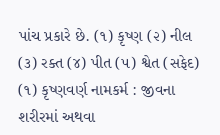પાંચ પ્રકારે છે. (૧) કૃષ્ણ (૨) નીલ (૩) રક્ત (૪) પીત (૫) શ્વેત (સફેદ) (૧) કૃષ્ણવર્ણ નામકર્મ : જીવના શરીરમાં અથવા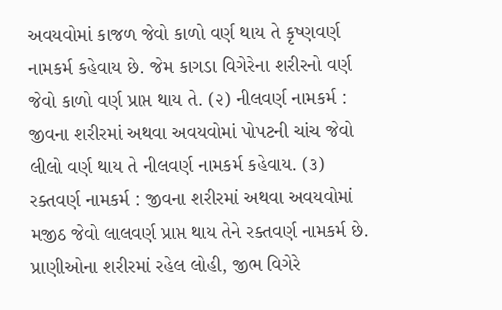અવયવોમાં કાજળ જેવો કાળો વર્ણ થાય તે કૃષ્ણવર્ણ નામકર્મ કહેવાય છે. જેમ કાગડા વિગેરેના શરીરનો વર્ણ જેવો કાળો વર્ણ પ્રાપ્ત થાય તે. (૨) નીલવર્ણ નામકર્મ : જીવના શરીરમાં અથવા અવયવોમાં પોપટની ચાંચ જેવો લીલો વર્ણ થાય તે નીલવર્ણ નામકર્મ કહેવાય. (૩) રક્તવર્ણ નામકર્મ : જીવના શરીરમાં અથવા અવયવોમાં મજીઠ જેવો લાલવર્ણ પ્રાપ્ત થાય તેને રક્તવર્ણ નામકર્મ છે. પ્રાણીઓના શરીરમાં રહેલ લોહી, જીભ વિગેરે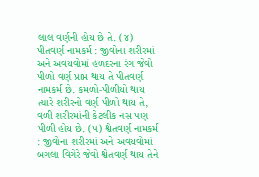લાલ વર્ણની હોય છે તે. (૪) પીતવર્ણ નામકર્મ : જીવોના શરીરમાં અને અવયવોમાં હળદરના રંગ જેવો પીળો વર્ણ પ્રાપ્ત થાય તે પીતવર્ણ નામકર્મ છે. કમળો-પીળીયો થાય ત્યારે શરીરનો વર્ણ પીળો થાય તે, વળી શરીરમાંની કેટલીક નસ પણ પીળી હોય છે. (૫) શ્વેતવર્ણ નામકર્મ : જીવોના શરીરમાં અને અવયવોમાં બગલા વિગેરે જેવો શ્વેતવર્ણ થાય તેને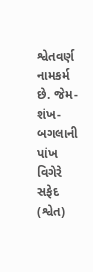શ્વેતવર્ણ નામકર્મ છે. જેમ-શંખ-બગલાની પાંખ વિગેરે સફેદ (શ્વેત)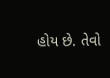હોય છે. તેવો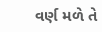વર્ણ મળે તે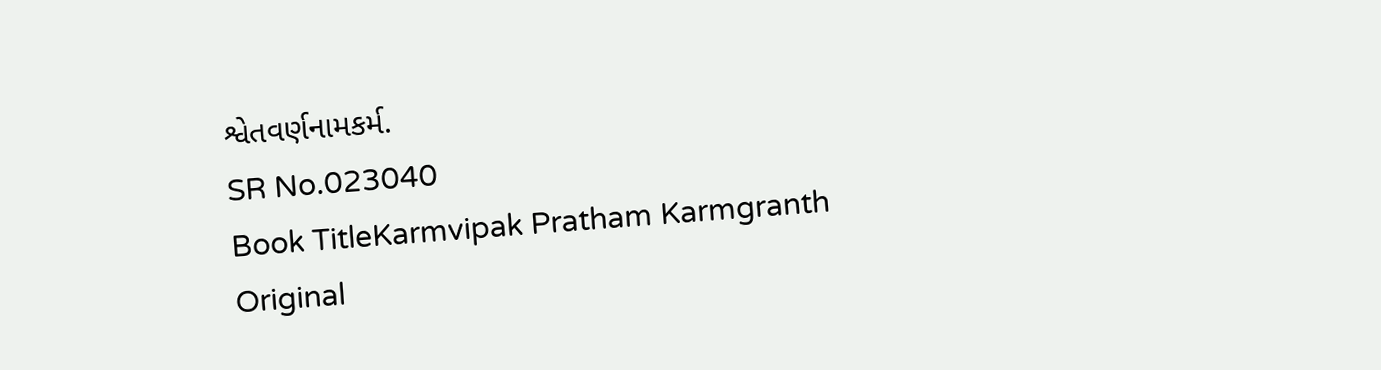શ્વેતવર્ણનામકર્મ.
SR No.023040
Book TitleKarmvipak Pratham Karmgranth
Original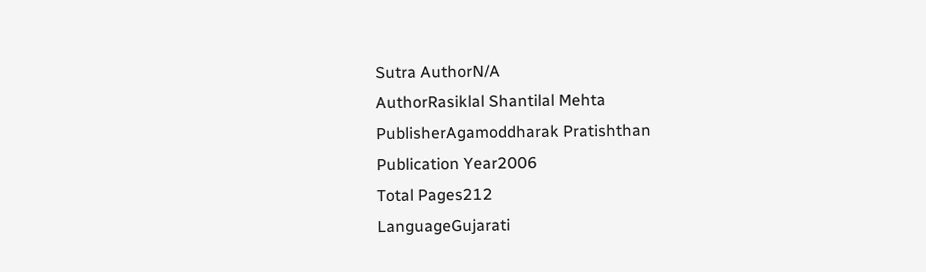Sutra AuthorN/A
AuthorRasiklal Shantilal Mehta
PublisherAgamoddharak Pratishthan
Publication Year2006
Total Pages212
LanguageGujarati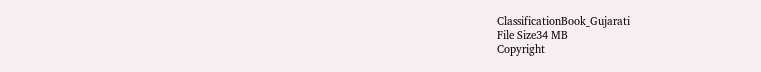ClassificationBook_Gujarati
File Size34 MB
Copyright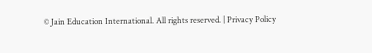© Jain Education International. All rights reserved. | Privacy Policy